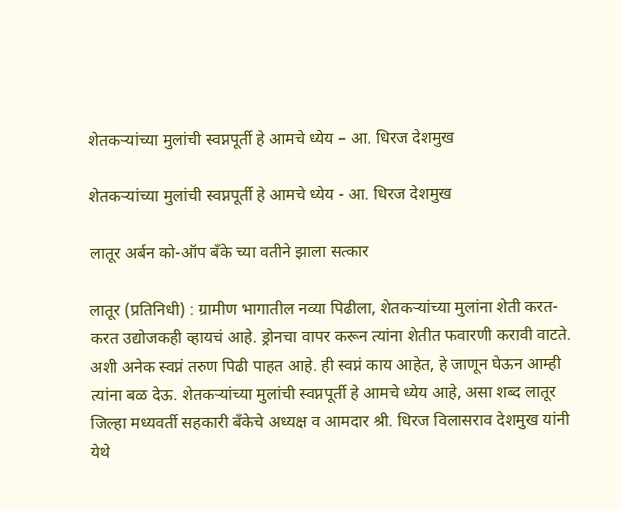शेतकऱ्यांच्या मुलांची स्वप्नपूर्ती हे आमचे ध्येय – आ. धिरज देशमुख

शेतकऱ्यांच्या मुलांची स्वप्नपूर्ती हे आमचे ध्येय - आ. धिरज देशमुख

लातूर अर्बन को-ऑप बँके च्या वतीने झाला सत्कार

लातूर (प्रतिनिधी) : ग्रामीण भागातील नव्या पिढीला, शेतकऱ्यांच्या मुलांना शेती करत-करत उद्योजकही व्हायचं आहे. ड्रोनचा वापर करून त्यांना शेतीत फवारणी करावी वाटते. अशी अनेक स्वप्नं तरुण पिढी पाहत आहे. ही स्वप्नं काय आहेत, हे जाणून घेऊन आम्ही त्यांना बळ देऊ. शेतकऱ्यांच्या मुलांची स्वप्नपूर्ती हे आमचे ध्येय आहे, असा शब्द लातूर जिल्हा मध्यवर्ती सहकारी बँकेचे अध्यक्ष व आमदार श्री. धिरज विलासराव देशमुख यांनी येथे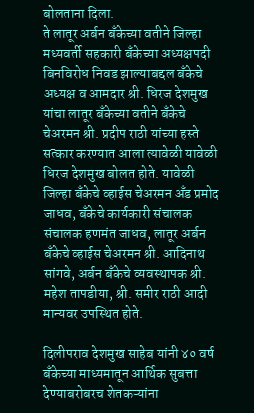बोलताना दिला.
ते लातूर अर्बन बँकेच्या वतीने जिल्हा मध्यवर्ती सहकारी बँकेच्या अध्यक्षपदी बिनविरोध निवड झाल्याबद्दल बँकेचे अध्यक्ष व आमदार श्री. धिरज देशमुख यांचा लातूर बँकेच्या वतीने बँकेचे चेअरमन श्री. प्रदीप राठी यांच्या हस्ते सत्कार करण्यात आला त्यावेळी यावेळी धिरज देशमुख बोलत होते. यावेळी जिल्हा बँकेचे व्हाईस चेअरमन अँड प्रमोद जाधव, बँकेचे कार्यकारी संचालक संचालक हणमंत जाधव, लातूर अर्बन बँकेचे व्हाईस चेअरमन श्री. आदिनाथ सांगवे, अर्बन बँकेचे व्यवस्थापक श्री. महेश तापडीया, श्री. समीर राठी आदी मान्यवर उपस्थित होते.

दिलीपराव देशमुख साहेब यांनी ४० वर्ष बँकेच्या माध्यमातून आर्थिक सुबत्ता देण्याबरोबरच शेतकऱ्यांना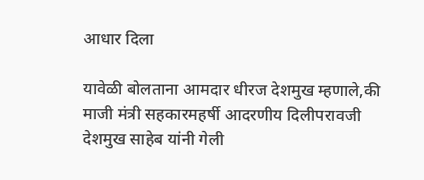आधार दिला

यावेळी बोलताना आमदार धीरज देशमुख म्हणाले,की माजी मंत्री सहकारमहर्षी आदरणीय दिलीपरावजी देशमुख साहेब यांनी गेली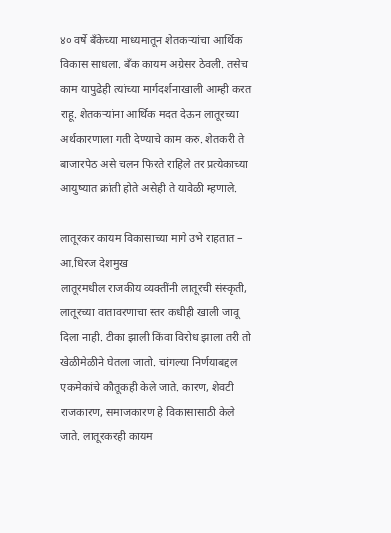४० वर्षे बँकेच्या माध्यमातून शेतकऱ्यांचा आर्थिक विकास साधला. बँक कायम अग्रेसर ठेवली. तसेच काम यापुढेही त्यांच्या मार्गदर्शनाखाली आम्ही करत राहू. शेतकऱ्यांना आर्थिक मदत देऊन लातूरच्या अर्थकारणाला गती देण्याचे काम करु. शेतकरी ते बाजारपेठ असे चलन फिरते राहिले तर प्रत्येकाच्या आयुष्यात क्रांती होते असेही ते यावेळी म्हणाले.

लातूरकर कायम विकासाच्या मागे उभे राहतात – आ.धिरज देशमुख
लातूरमधील राजकीय व्यक्तींनी लातूरची संस्कृती, लातूरच्या वातावरणाचा स्तर कधीही खाली जावू दिला नाही. टीका झाली किंवा विरोध झाला तरी तो खेळीमेळीने घेतला जातो. चांगल्या निर्णयाबद्दल एकमेकांचे कौतूकही केले जाते. कारण, शेवटी राजकारण, समाजकारण हे विकासासाठी केले जाते. लातूरकरही कायम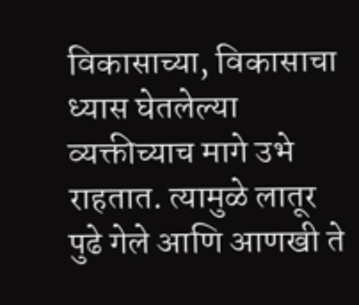विकासाच्या, विकासाचा ध्यास घेतलेल्या व्यक्तीच्याच मागे उभे राहतात. त्यामुळे लातूर पुढे गेले आणि आणखी ते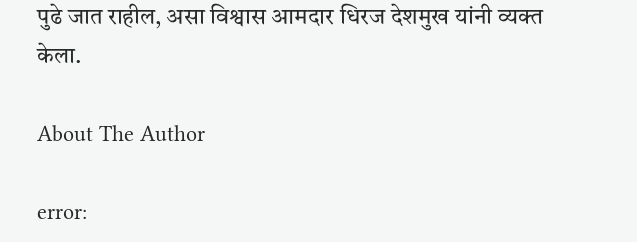पुढे जात राहील, असा विश्वास आमदार धिरज देशमुख यांनी व्यक्त केला.

About The Author

error: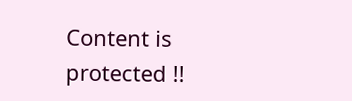Content is protected !!